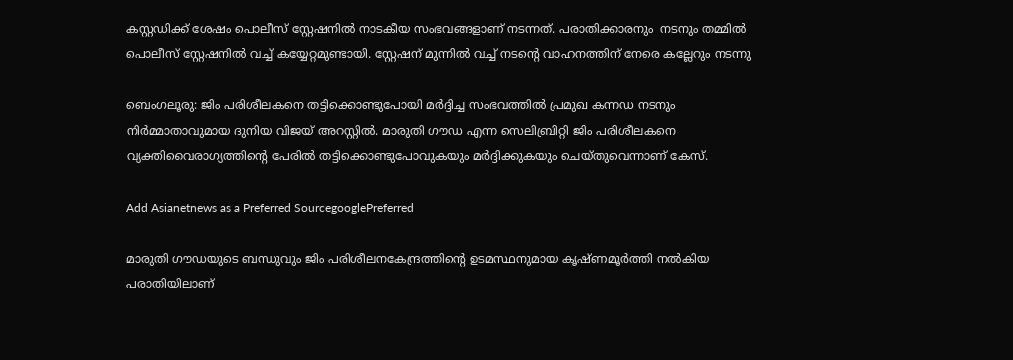കസ്റ്റഡിക്ക് ശേഷം പൊലീസ് സ്റ്റേഷനില്‍ നാടകീയ സംഭവങ്ങളാണ് നടന്നത്. പരാതിക്കാരനും  നടനും തമ്മില്‍ പൊലീസ് സ്റ്റേഷനില്‍ വച്ച് കയ്യേറ്റമുണ്ടായി. സ്റ്റേഷന് മുന്നില്‍ വച്ച് നടന്റെ വാഹനത്തിന് നേരെ കല്ലേറും നടന്നു

ബെംഗലൂരു: ജിം പരിശീലകനെ തട്ടിക്കൊണ്ടുപോയി മര്‍ദ്ദിച്ച സംഭവത്തില്‍ പ്രമുഖ കന്നഡ നടനും നിര്‍മ്മാതാവുമായ ദുനിയ വിജയ് അറസ്റ്റില്‍. മാരുതി ഗൗഡ എന്ന സെലിബ്രിറ്റി ജിം പരിശീലകനെ വ്യക്തിവൈരാഗ്യത്തിന്റെ പേരില്‍ തട്ടിക്കൊണ്ടുപോവുകയും മര്‍ദ്ദിക്കുകയും ചെയ്തുവെന്നാണ് കേസ്.

Add Asianetnews as a Preferred SourcegooglePreferred

മാരുതി ഗൗഡയുടെ ബന്ധുവും ജിം പരിശീലനകേന്ദ്രത്തിന്റെ ഉടമസ്ഥനുമായ കൃഷ്ണമൂര്‍ത്തി നല്‍കിയ പരാതിയിലാണ്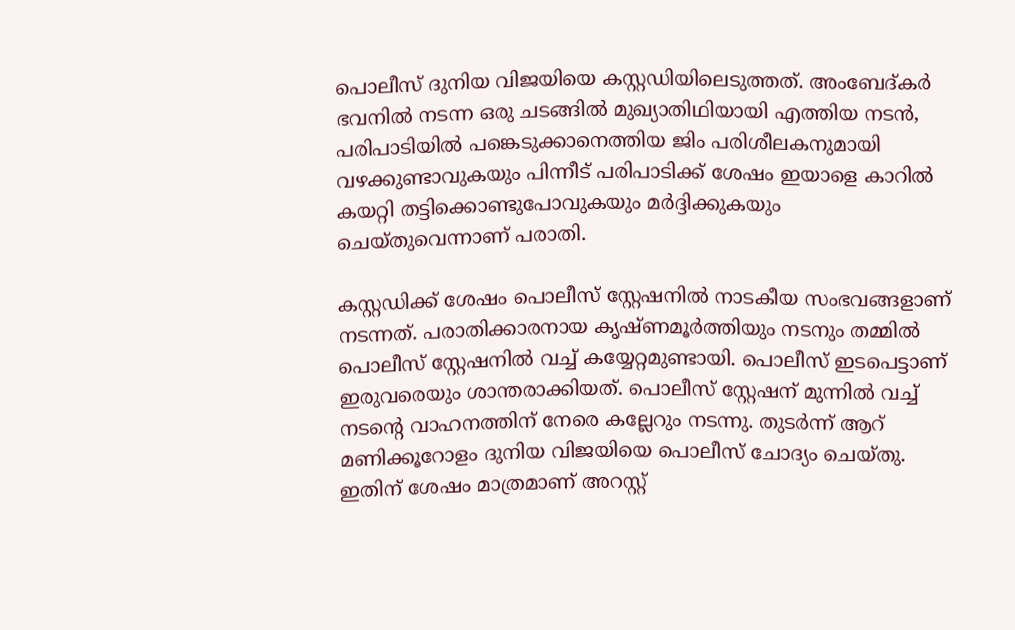പൊലീസ് ദുനിയ വിജയിയെ കസ്റ്റഡിയിലെടുത്തത്. അംബേദ്കര്‍ ഭവനില്‍ നടന്ന ഒരു ചടങ്ങില്‍ മുഖ്യാതിഥിയായി എത്തിയ നടന്‍, പരിപാടിയില്‍ പങ്കെടുക്കാനെത്തിയ ജിം പരിശീലകനുമായി വഴക്കുണ്ടാവുകയും പിന്നീട് പരിപാടിക്ക് ശേഷം ഇയാളെ കാറില്‍ കയറ്റി തട്ടിക്കൊണ്ടുപോവുകയും മര്‍ദ്ദിക്കുകയും ചെയ്തുവെന്നാണ് പരാതി.

കസ്റ്റഡിക്ക് ശേഷം പൊലീസ് സ്റ്റേഷനില്‍ നാടകീയ സംഭവങ്ങളാണ് നടന്നത്. പരാതിക്കാരനായ കൃഷ്ണമൂര്‍ത്തിയും നടനും തമ്മില്‍ പൊലീസ് സ്റ്റേഷനില്‍ വച്ച് കയ്യേറ്റമുണ്ടായി. പൊലീസ് ഇടപെട്ടാണ് ഇരുവരെയും ശാന്തരാക്കിയത്. പൊലീസ് സ്റ്റേഷന് മുന്നില്‍ വച്ച് നടന്റെ വാഹനത്തിന് നേരെ കല്ലേറും നടന്നു. തുടര്‍ന്ന് ആറ് മണിക്കൂറോളം ദുനിയ വിജയിയെ പൊലീസ് ചോദ്യം ചെയ്തു. ഇതിന് ശേഷം മാത്രമാണ് അറസ്റ്റ്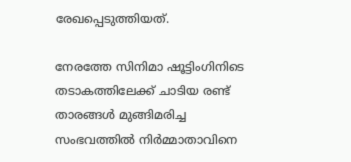രേഖപ്പെടുത്തിയത്.

നേരത്തേ സിനിമാ ഷൂട്ടിംഗിനിടെ തടാകത്തിലേക്ക് ചാടിയ രണ്ട് താരങ്ങള്‍ മുങ്ങിമരിച്ച സംഭവത്തില്‍ നിര്‍മ്മാതാവിനെ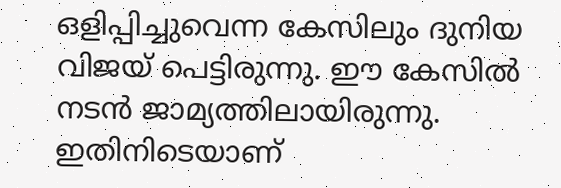ഒളിപ്പിച്ചുവെന്ന കേസിലും ദുനിയ വിജയ് പെട്ടിരുന്നു. ഈ കേസില്‍ നടന്‍ ജാമ്യത്തിലായിരുന്നു. ഇതിനിടെയാണ്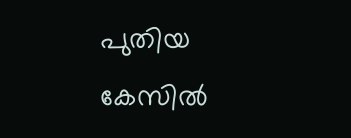പുതിയ കേസില്‍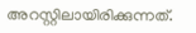അറസ്റ്റിലായിരിക്കുന്നത്.